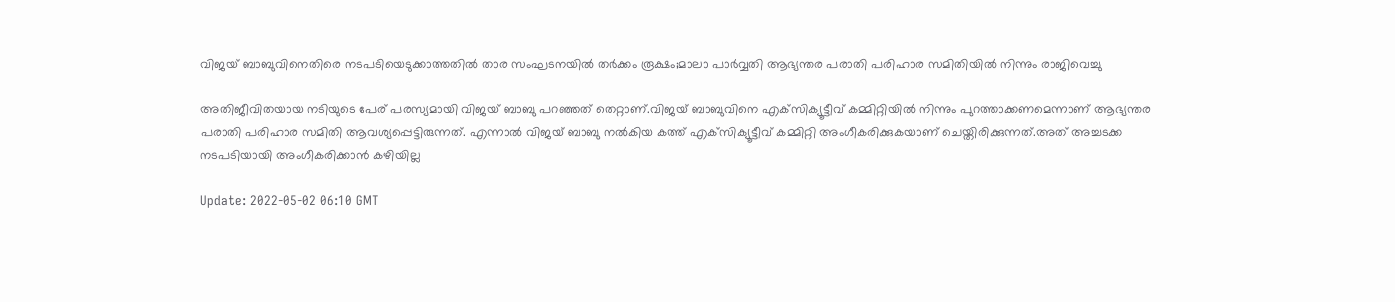വിജയ് ബാബുവിനെതിരെ നടപടിയെടുക്കാത്തതില്‍ താര സംഘടനയില്‍ തര്‍ക്കം രൂക്ഷം;മാലാ പാര്‍വ്വതി ആഭ്യന്തര പരാതി പരിഹാര സമിതിയില്‍ നിന്നും രാജിവെച്ചു

അതിജീവിതയായ നടിയുടെ പേര് പരസ്യമായി വിജയ് ബാബു പറഞ്ഞത് തെറ്റാണ്.വിജയ് ബാബുവിനെ എക്‌സിക്യൂട്ടീവ് കമ്മിറ്റിയില്‍ നിന്നും പുറത്താക്കണമെന്നാണ് ആഭ്യന്തര പരാതി പരിഹാര സമിതി ആവശ്യപ്പെട്ടിരുന്നത്. എന്നാല്‍ വിജയ് ബാബു നല്‍കിയ കത്ത് എക്‌സിക്യൂട്ടീവ് കമ്മിറ്റി അംഗീകരിക്കുകയാണ് ചെയ്തിരിക്കുന്നത്.അത് അച്ചടക്ക നടപടിയായി അംഗീകരിക്കാന്‍ കഴിയില്ല

Update: 2022-05-02 06:10 GMT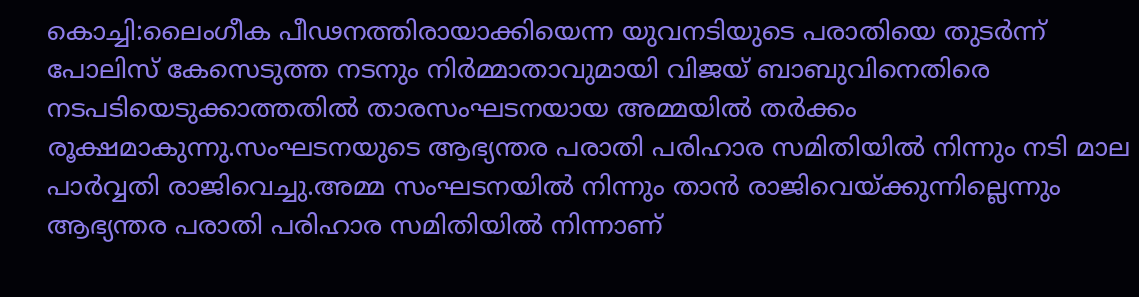കൊച്ചി:ലൈംഗീക പീഢനത്തിരായാക്കിയെന്ന യുവനടിയുടെ പരാതിയെ തുടര്‍ന്ന് പോലിസ് കേസെടുത്ത നടനും നിര്‍മ്മാതാവുമായി വിജയ് ബാബുവിനെതിരെ നടപടിയെടുക്കാത്തതില്‍ താരസംഘടനയായ അമ്മയില്‍ തര്‍ക്കം രൂക്ഷമാകുന്നു.സംഘടനയുടെ ആഭ്യന്തര പരാതി പരിഹാര സമിതിയില്‍ നിന്നും നടി മാല പാര്‍വ്വതി രാജിവെച്ചു.അമ്മ സംഘടനയില്‍ നിന്നും താന്‍ രാജിവെയ്ക്കുന്നില്ലെന്നും ആഭ്യന്തര പരാതി പരിഹാര സമിതിയില്‍ നിന്നാണ്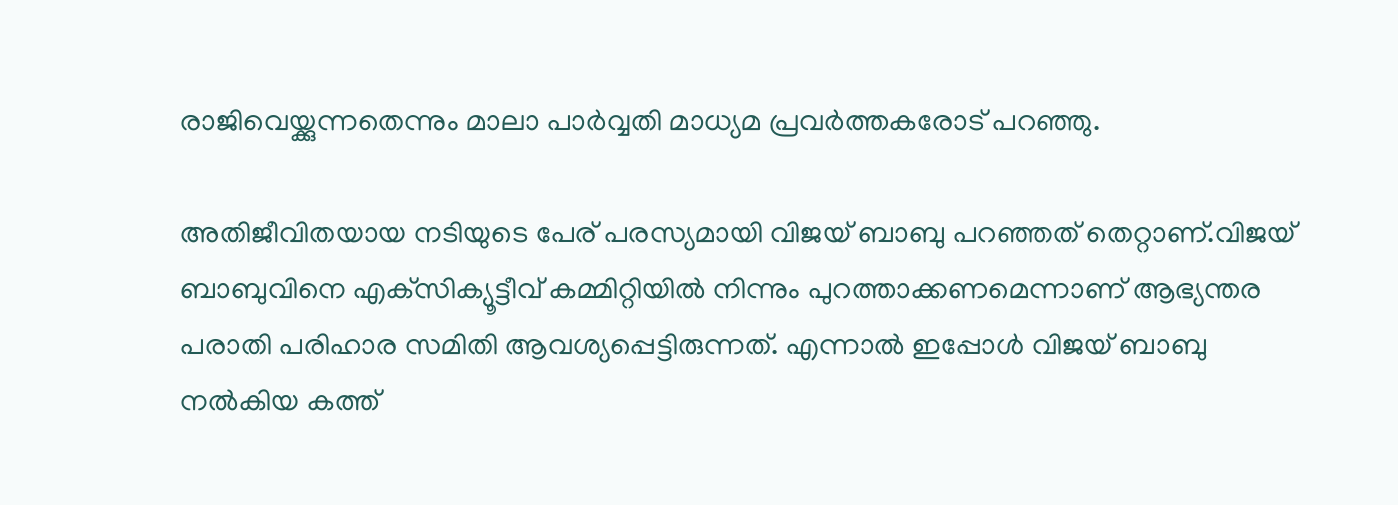രാജിവെയ്ക്കുന്നതെന്നും മാലാ പാര്‍വ്വതി മാധ്യമ പ്രവര്‍ത്തകരോട് പറഞ്ഞു.

അതിജീവിതയായ നടിയുടെ പേര് പരസ്യമായി വിജയ് ബാബു പറഞ്ഞത് തെറ്റാണ്.വിജയ് ബാബുവിനെ എക്‌സിക്യൂട്ടീവ് കമ്മിറ്റിയില്‍ നിന്നും പുറത്താക്കണമെന്നാണ് ആഭ്യന്തര പരാതി പരിഹാര സമിതി ആവശ്യപ്പെട്ടിരുന്നത്. എന്നാല്‍ ഇപ്പോള്‍ വിജയ് ബാബു നല്‍കിയ കത്ത്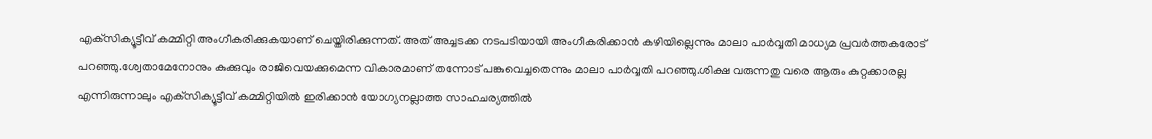എക്‌സിക്യൂട്ടീവ് കമ്മിറ്റി അംഗീകരിക്കുകയാണ് ചെയ്തിരിക്കുന്നത്. അത് അച്ചടക്ക നടപടിയായി അംഗീകരിക്കാന്‍ കഴിയില്ലെന്നും മാലാ പാര്‍വ്വതി മാധ്യമ പ്രവര്‍ത്തകരോട് പറഞ്ഞു.ശ്വേതാമേനോനും കുക്കുവും രാജിവെയക്കുമെന്ന വികാരമാണ് തന്നോട് പങ്കുവെച്ചതെന്നും മാലാ പാര്‍വ്വതി പറഞ്ഞു.ശിക്ഷ വരുന്നതു വരെ ആരും കുറ്റക്കാരല്ല എന്നിരുന്നാലും എക്‌സിക്യൂട്ടീവ് കമ്മിറ്റിയില്‍ ഇരിക്കാന്‍ യോഗ്യനല്ലാത്ത സാഹചര്യത്തില്‍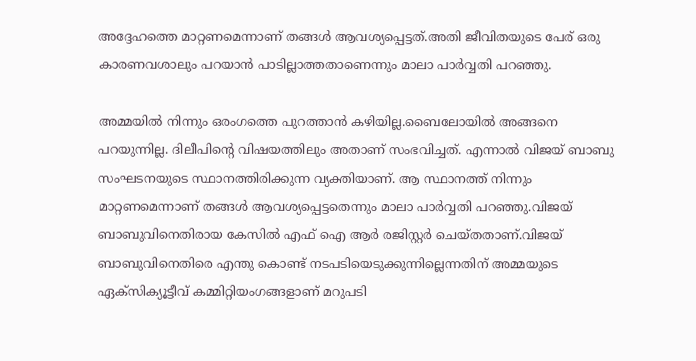അദ്ദേഹത്തെ മാറ്റണമെന്നാണ് തങ്ങള്‍ ആവശ്യപ്പെട്ടത്.അതി ജീവിതയുടെ പേര് ഒരു കാരണവശാലും പറയാന്‍ പാടില്ലാത്തതാണെന്നും മാലാ പാര്‍വ്വതി പറഞ്ഞു.

അമ്മയില്‍ നിന്നും ഒരംഗത്തെ പുറത്താന്‍ കഴിയില്ല.ബൈലോയില്‍ അങ്ങനെ പറയുന്നില്ല. ദിലീപിന്റെ വിഷയത്തിലും അതാണ് സംഭവിച്ചത്. എന്നാല്‍ വിജയ് ബാബു സംഘടനയുടെ സ്ഥാനത്തിരിക്കുന്ന വ്യക്തിയാണ്. ആ സ്ഥാനത്ത് നിന്നും മാറ്റണമെന്നാണ് തങ്ങള്‍ ആവശ്യപ്പെട്ടതെന്നും മാലാ പാര്‍വ്വതി പറഞ്ഞു.വിജയ് ബാബുവിനെതിരായ കേസില്‍ എഫ് ഐ ആര്‍ രജിസ്റ്റര്‍ ചെയ്തതാണ്.വിജയ് ബാബുവിനെതിരെ എന്തു കൊണ്ട് നടപടിയെടുക്കുന്നില്ലെന്നതിന് അമ്മയുടെ ഏക്‌സിക്യൂട്ടീവ് കമ്മിറ്റിയംഗങ്ങളാണ് മറുപടി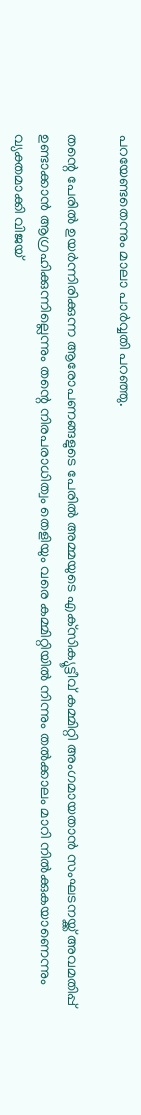പറയേണ്ടതെന്നും മാലാ പാര്‍വ്വതി പറഞ്ഞു.

തന്റെ പേരില്‍ ഉയര്‍ന്നിരിക്കുന്ന ആരോപണങ്ങളുടെ പേരില്‍ അമ്മയുടെ എക്‌സിക്യൂട്ടീവ് കമ്മിറ്റി അംഗമായതാന്‍ സംഘടനയ്ക്ക് അവമതിപ്പ് ഉണ്ടാക്കാന്‍ ആഗ്രഹിക്കുന്നില്ലെന്നും തന്റെ നിരപരാധിത്വം തെളിയും വരെ കമ്മിറ്റിയില്‍ നിന്നും തല്‍ക്കാലം മാറി നില്‍ക്കുകയാണെന്നും വ്യക്തമാക്കി വിജയ്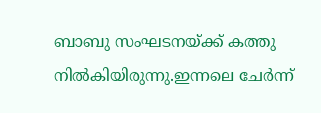ബാബു സംഘടനയ്ക്ക് കത്തു നില്‍കിയിരുന്നു.ഇന്നലെ ചേര്‍ന്ന്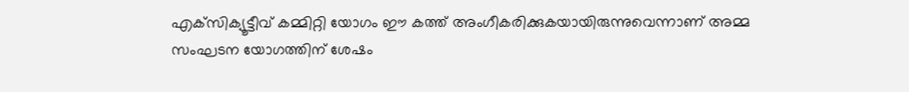എക്‌സിക്യൂട്ടീവ് കമ്മിറ്റി യോഗം ഈ കത്ത് അംഗീകരിക്കുകയായിരുന്നുവെന്നാണ് അമ്മ സംഘടന യോഗത്തിന് ശേഷം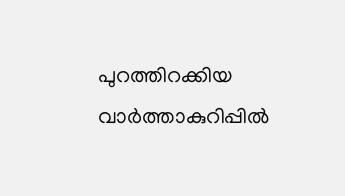പുറത്തിറക്കിയ വാര്‍ത്താകുറിപ്പില്‍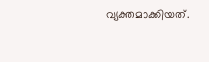വ്യക്തമാക്കിയത്.